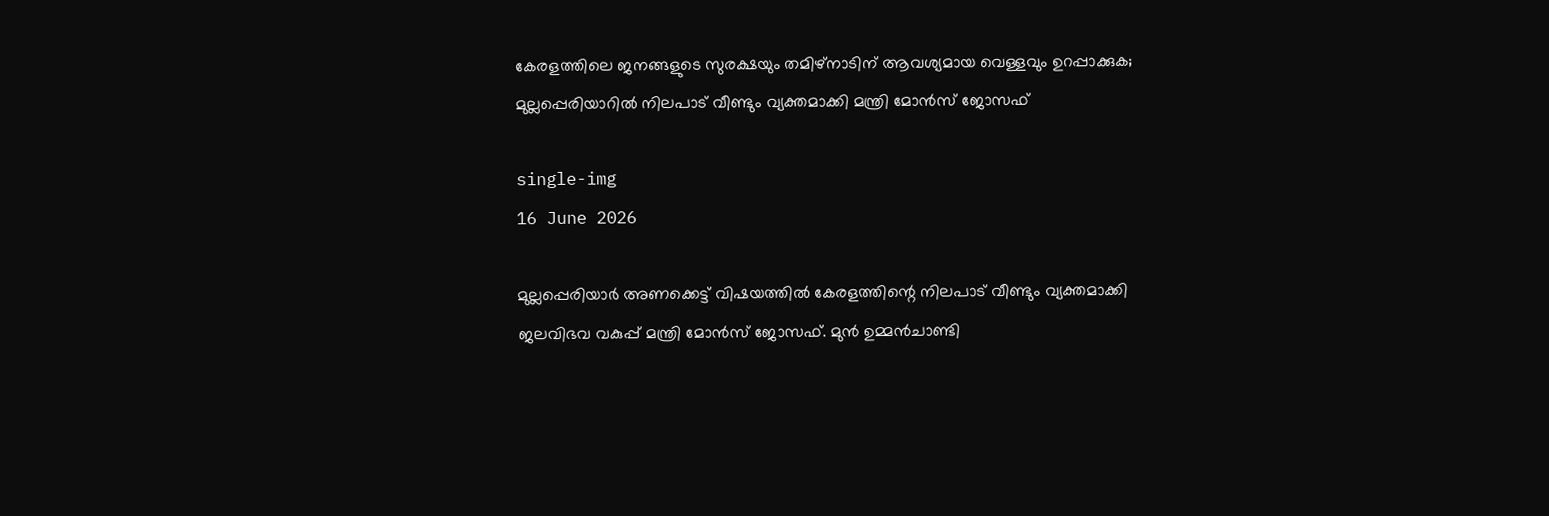കേരളത്തിലെ ജനങ്ങളുടെ സുരക്ഷയും തമിഴ്‌നാടിന് ആവശ്യമായ വെള്ളവും ഉറപ്പാക്കുക; മുല്ലപ്പെരിയാറിൽ നിലപാട് വീണ്ടും വ്യക്തമാക്കി മന്ത്രി മോൻസ് ജോസഫ്

single-img
16 June 2026

മുല്ലപ്പെരിയാർ അണക്കെട്ട് വിഷയത്തിൽ കേരളത്തിന്റെ നിലപാട് വീണ്ടും വ്യക്തമാക്കി ജലവിഭവ വകുപ്പ് മന്ത്രി മോൻസ് ജോസഫ്. മുൻ ഉമ്മൻചാണ്ടി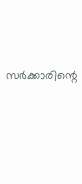സർക്കാരിന്റെ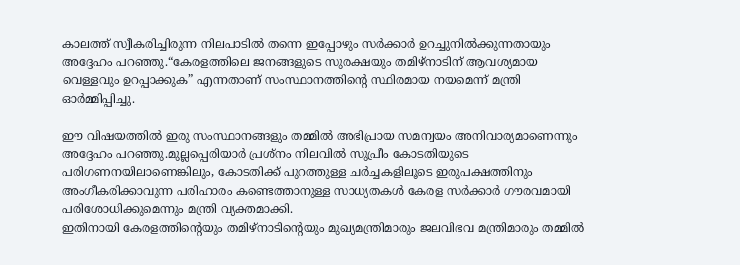കാലത്ത് സ്വീകരിച്ചിരുന്ന നിലപാടിൽ തന്നെ ഇപ്പോഴും സർക്കാർ ഉറച്ചുനിൽക്കുന്നതായും അദ്ദേഹം പറഞ്ഞു.“കേരളത്തിലെ ജനങ്ങളുടെ സുരക്ഷയും തമിഴ്‌നാടിന് ആവശ്യമായ വെള്ളവും ഉറപ്പാക്കുക” എന്നതാണ് സംസ്ഥാനത്തിന്റെ സ്ഥിരമായ നയമെന്ന് മന്ത്രി ഓർമ്മിപ്പിച്ചു.

ഈ വിഷയത്തിൽ ഇരു സംസ്ഥാനങ്ങളും തമ്മിൽ അഭിപ്രായ സമന്വയം അനിവാര്യമാണെന്നും അദ്ദേഹം പറഞ്ഞു.മുല്ലപ്പെരിയാർ പ്രശ്നം നിലവിൽ സുപ്രീം കോടതിയുടെ പരിഗണനയിലാണെങ്കിലും, കോടതിക്ക് പുറത്തുള്ള ചർച്ചകളിലൂടെ ഇരുപക്ഷത്തിനും അംഗീകരിക്കാവുന്ന പരിഹാരം കണ്ടെത്താനുള്ള സാധ്യതകൾ കേരള സർക്കാർ ഗൗരവമായി പരിശോധിക്കുമെന്നും മന്ത്രി വ്യക്തമാക്കി.
ഇതിനായി കേരളത്തിന്റെയും തമിഴ്‌നാടിന്റെയും മുഖ്യമന്ത്രിമാരും ജലവിഭവ മന്ത്രിമാരും തമ്മിൽ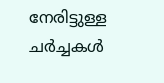നേരിട്ടുള്ള ചർച്ചകൾ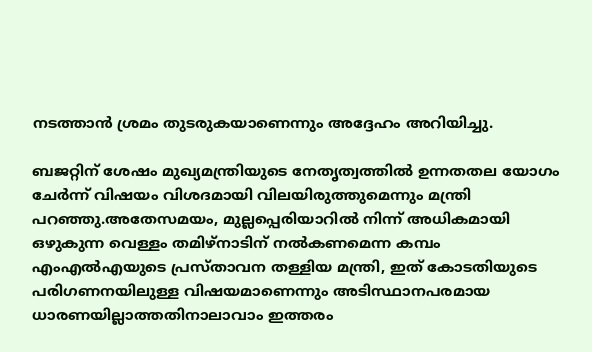നടത്താൻ ശ്രമം തുടരുകയാണെന്നും അദ്ദേഹം അറിയിച്ചു.

ബജറ്റിന് ശേഷം മുഖ്യമന്ത്രിയുടെ നേതൃത്വത്തിൽ ഉന്നതതല യോഗം ചേർന്ന് വിഷയം വിശദമായി വിലയിരുത്തുമെന്നും മന്ത്രി പറഞ്ഞു.അതേസമയം, മുല്ലപ്പെരിയാറിൽ നിന്ന് അധികമായി ഒഴുകുന്ന വെള്ളം തമിഴ്‌നാടിന് നൽകണമെന്ന കമ്പം എംഎൽഎയുടെ പ്രസ്താവന തള്ളിയ മന്ത്രി, ഇത് കോടതിയുടെ പരിഗണനയിലുള്ള വിഷയമാണെന്നും അടിസ്ഥാനപരമായ ധാരണയില്ലാത്തതിനാലാവാം ഇത്തരം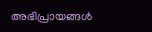അഭിപ്രായങ്ങൾ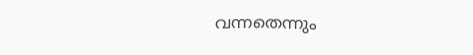വന്നതെന്നും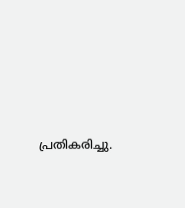പ്രതികരിച്ചു.